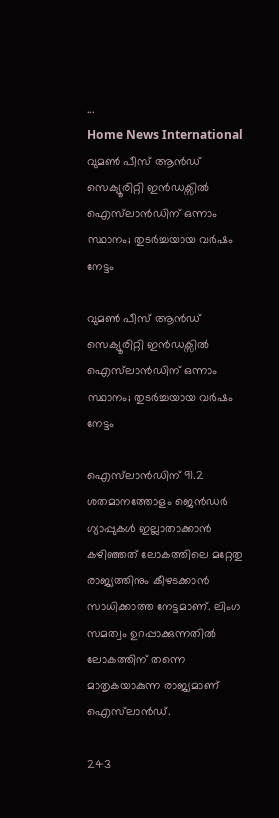...
Home News International വുമൺ പീസ് ആൻഡ് സെക്യൂരിറ്റി ഇൻഡക്സിൽ ഐസ്‌ലാൻഡിന് ഒന്നാം സ്ഥാനം; തുടർച്ചയായ വർഷം നേട്ടം

വുമൺ പീസ് ആൻഡ് സെക്യൂരിറ്റി ഇൻഡക്സിൽ ഐസ്‌ലാൻഡിന് ഒന്നാം സ്ഥാനം; തുടർച്ചയായ വർഷം നേട്ടം

ഐസ്‌ലാൻഡിന് 91.2 ശതമാനത്തോളം ജെൻഡർ ഗ്യാപ്പുകൾ ഇല്ലാതാക്കാൻ കഴിഞ്ഞത് ലോകത്തിലെ മറ്റേതു രാജ്യത്തിനും കീഴടക്കാൻ സാധിക്കാത്ത നേട്ടമാണ്. ലിംഗ സമത്വം ഉറപ്പാക്കുന്നതിൽ ലോകത്തിന് തന്നെ മാതൃകയാകുന്ന രാജ്യമാണ് ഐസ്‌ലാൻഡ്.

243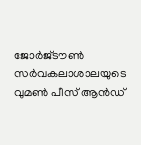ജോർജ്‌ടൗൺ സർവകലാശാലയുടെ വുമൺ പീസ് ആൻഡ്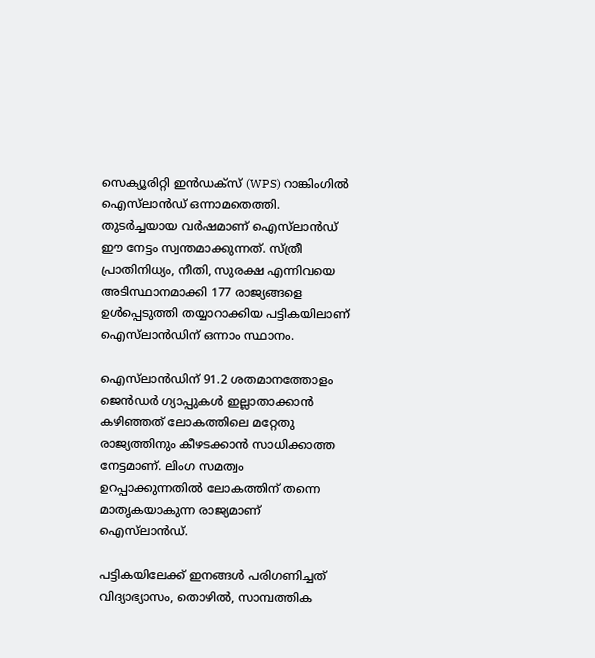സെക്യൂരിറ്റി ഇൻഡക്സ് (WPS) റാങ്കിംഗിൽ ഐസ്‌ലാൻഡ് ഒന്നാമതെത്തി. തുടർച്ചയായ വർഷമാണ് ഐസ്‌ലാൻഡ് ഈ നേട്ടം സ്വന്തമാക്കുന്നത്. സ്ത്രീ പ്രാതിനിധ്യം, നീതി, സുരക്ഷ എന്നിവയെ അടിസ്ഥാനമാക്കി 177 രാജ്യങ്ങളെ ഉൾപ്പെടുത്തി തയ്യാറാക്കിയ പട്ടികയിലാണ് ഐസ്‌ലാൻഡിന് ഒന്നാം സ്ഥാനം.

ഐസ്‌ലാൻഡിന് 91.2 ശതമാനത്തോളം ജെൻഡർ ഗ്യാപ്പുകൾ ഇല്ലാതാക്കാൻ കഴിഞ്ഞത് ലോകത്തിലെ മറ്റേതു രാജ്യത്തിനും കീഴടക്കാൻ സാധിക്കാത്ത നേട്ടമാണ്. ലിംഗ സമത്വം ഉറപ്പാക്കുന്നതിൽ ലോകത്തിന് തന്നെ മാതൃകയാകുന്ന രാജ്യമാണ് ഐസ്‌ലാൻഡ്.

പട്ടികയിലേക്ക് ഇനങ്ങൾ പരിഗണിച്ചത് വിദ്യാഭ്യാസം, തൊഴിൽ, സാമ്പത്തിക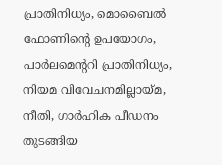പ്രാതിനിധ്യം, മൊബൈൽ ഫോണിന്റെ ഉപയോഗം, പാർലമെന്ററി പ്രാതിനിധ്യം, നിയമ വിവേചനമില്ലായ്മ, നീതി, ഗാർഹിക പീഡനം തുടങ്ങിയ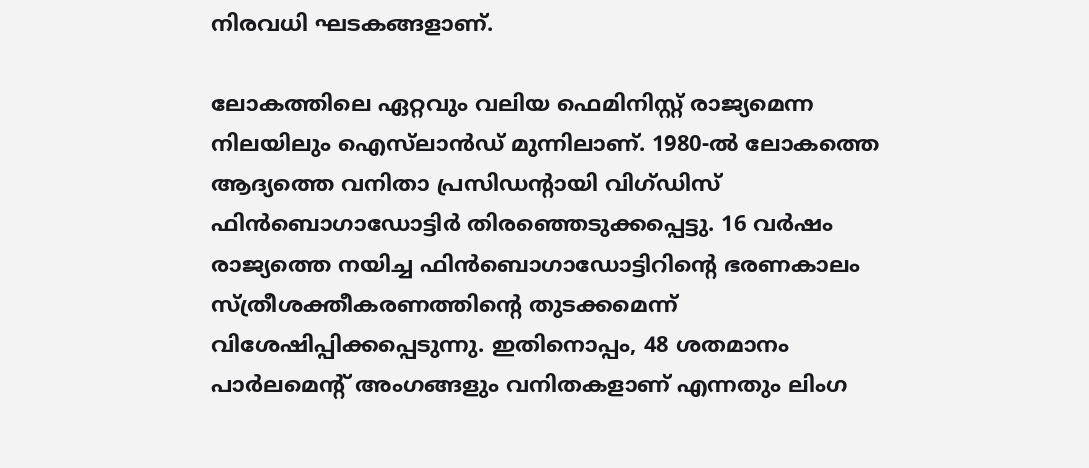നിരവധി ഘടകങ്ങളാണ്.

ലോകത്തിലെ ഏറ്റവും വലിയ ഫെമിനിസ്റ്റ് രാജ്യമെന്ന നിലയിലും ഐസ്‌ലാൻഡ് മുന്നിലാണ്. 1980-ൽ ലോകത്തെ ആദ്യത്തെ വനിതാ പ്രസിഡന്റായി വിഗ്ഡിസ് ഫിൻബൊഗാഡോട്ടിർ തിരഞ്ഞെടുക്കപ്പെട്ടു. 16 വർഷം രാജ്യത്തെ നയിച്ച ഫിൻബൊഗാഡോട്ടിറിന്‍റെ ഭരണകാലം സ്ത്രീശക്തീകരണത്തിന്‍റെ തുടക്കമെന്ന് വിശേഷിപ്പിക്കപ്പെടുന്നു. ഇതിനൊപ്പം, 48 ശതമാനം പാർലമെന്റ് അംഗങ്ങളും വനിതകളാണ് എന്നതും ലിംഗ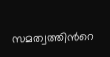സമത്വത്തിന്‍റെ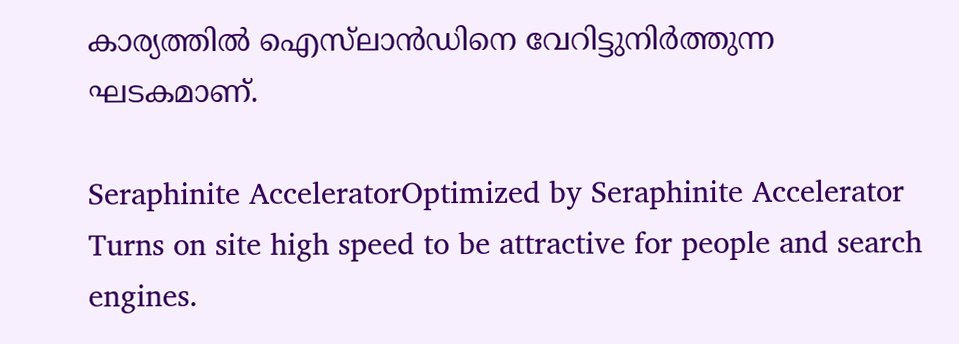കാര്യത്തിൽ ഐസ്‌ലാൻഡിനെ വേറിട്ടുനിർത്തുന്ന ഘടകമാണ്.

Seraphinite AcceleratorOptimized by Seraphinite Accelerator
Turns on site high speed to be attractive for people and search engines.